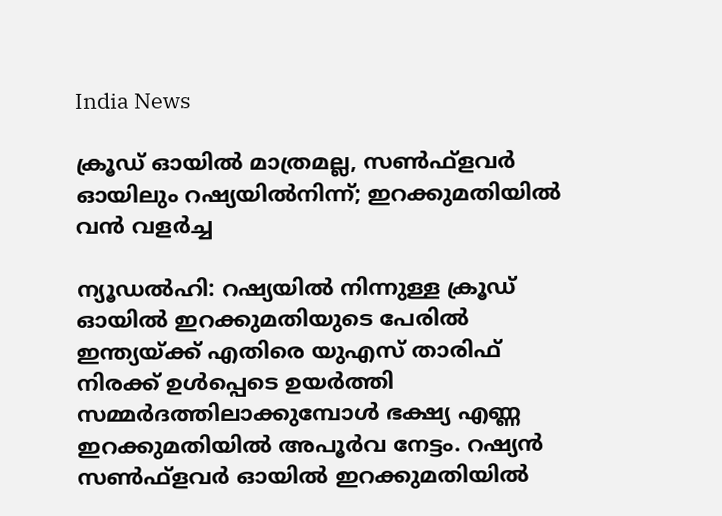India News

ക്രൂഡ് ഓയില്‍ മാത്രമല്ല, സണ്‍ഫ്ളവര്‍ ഓയിലും റഷ്യയില്‍നിന്ന്; ഇറക്കുമതിയില്‍ വന്‍ വളര്‍ച്ച

ന്യൂഡല്‍ഹി: റഷ്യയില്‍ നിന്നുള്ള ക്രൂഡ് ഓയില്‍ ഇറക്കുമതിയുടെ പേരില്‍ ഇന്ത്യയ്ക്ക് എതിരെ യുഎസ് താരിഫ് നിരക്ക് ഉള്‍പ്പെടെ ഉയര്‍ത്തി സമ്മര്‍ദത്തിലാക്കുമ്പോള്‍ ഭക്ഷ്യ എണ്ണ ഇറക്കുമതിയില്‍ അപൂര്‍വ നേട്ടം. റഷ്യന്‍ സണ്‍ഫ്‌ളവര്‍ ഓയില്‍ ഇറക്കുമതിയില്‍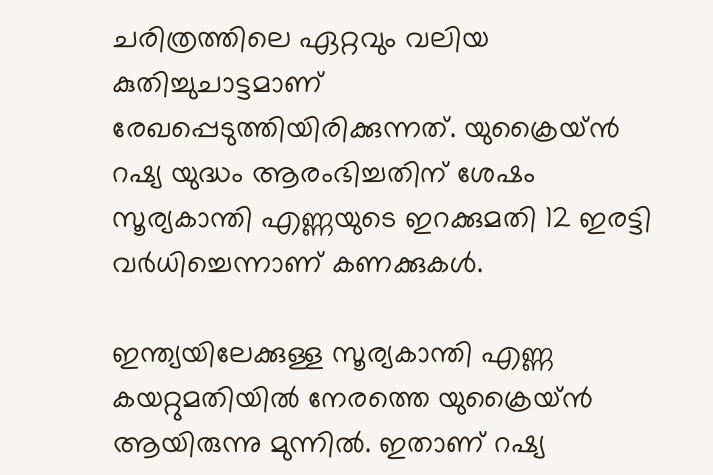ചരിത്രത്തിലെ ഏറ്റവും വലിയ കുതിച്ചുചാട്ടമാണ് രേഖപ്പെടുത്തിയിരിക്കുന്നത്. യുക്രൈയ്ന്‍ റഷ്യ യുദ്ധം ആരംഭിച്ചതിന് ശേഷം സൂര്യകാന്തി എണ്ണയുടെ ഇറക്കുമതി 12 ഇരട്ടി വര്‍ധിച്ചെന്നാണ് കണക്കുകള്‍.

ഇന്ത്യയിലേക്കുള്ള സൂര്യകാന്തി എണ്ണ കയറ്റുമതിയില്‍ നേരത്തെ യുക്രൈയ്ന്‍ ആയിരുന്നു മുന്നില്‍. ഇതാണ് റഷ്യ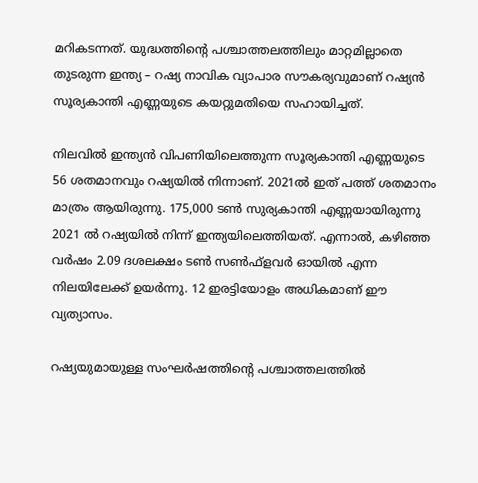മറികടന്നത്. യുദ്ധത്തിന്റെ പശ്ചാത്തലത്തിലും മാറ്റമില്ലാതെ തുടരുന്ന ഇന്ത്യ – റഷ്യ നാവിക വ്യാപാര സൗകര്യവുമാണ് റഷ്യന്‍ സൂര്യകാന്തി എണ്ണയുടെ കയറ്റുമതിയെ സഹായിച്ചത്.

നിലവില്‍ ഇന്ത്യന്‍ വിപണിയിലെത്തുന്ന സൂര്യകാന്തി എണ്ണയുടെ 56 ശതമാനവും റഷ്യയില്‍ നിന്നാണ്. 2021ല്‍ ഇത് പത്ത് ശതമാനം മാത്രം ആയിരുന്നു. 175,000 ടണ്‍ സുര്യകാന്തി എണ്ണയായിരുന്നു 2021 ല്‍ റഷ്യയില്‍ നിന്ന് ഇന്ത്യയിലെത്തിയത്. എന്നാല്‍, കഴിഞ്ഞ വര്‍ഷം 2.09 ദശലക്ഷം ടണ്‍ സണ്‍ഫ്‌ളവര്‍ ഓയില്‍ എന്ന നിലയിലേക്ക് ഉയര്‍ന്നു. 12 ഇരട്ടിയോളം അധികമാണ് ഈ വ്യത്യാസം.

റഷ്യയുമായുള്ള സംഘര്‍ഷത്തിന്റെ പശ്ചാത്തലത്തില്‍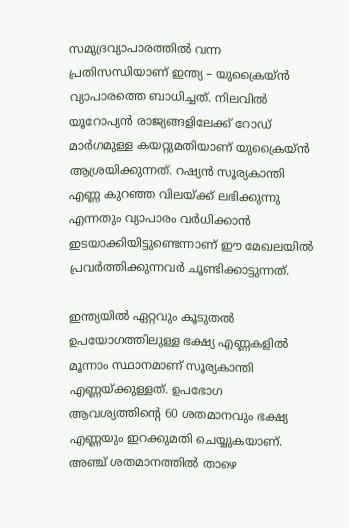സമുദ്രവ്യാപാരത്തില്‍ വന്ന പ്രതിസന്ധിയാണ് ഇന്ത്യ – യുക്രൈയ്ന്‍ വ്യാപാരത്തെ ബാധിച്ചത്. നിലവില്‍ യൂറോപ്യന്‍ രാജ്യങ്ങളിലേക്ക് റോഡ് മാര്‍ഗമുള്ള കയറ്റുമതിയാണ് യുക്രൈയ്ന്‍ ആശ്രയിക്കുന്നത്. റഷ്യന്‍ സൂര്യകാന്തി എണ്ണ കുറഞ്ഞ വിലയ്ക്ക് ലഭിക്കുന്നു എന്നതും വ്യാപാരം വര്‍ധിക്കാന്‍ ഇടയാക്കിയിട്ടുണ്ടെന്നാണ് ഈ മേഖലയില്‍ പ്രവര്‍ത്തിക്കുന്നവര്‍ ചൂണ്ടിക്കാട്ടുന്നത്.

ഇന്ത്യയില്‍ ഏറ്റവും കൂടുതല്‍ ഉപയോഗത്തിലുള്ള ഭക്ഷ്യ എണ്ണകളില്‍ മൂന്നാം സ്ഥാനമാണ് സൂര്യകാന്തി എണ്ണയ്ക്കുള്ളത്. ഉപഭോഗ ആവശ്യത്തിന്റെ 60 ശതമാനവും ഭക്ഷ്യ എണ്ണയും ഇറക്കുമതി ചെയ്യുകയാണ്. അഞ്ച് ശതമാനത്തില്‍ താഴെ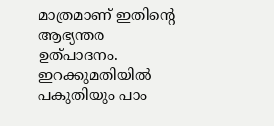മാത്രമാണ് ഇതിന്റെ ആഭ്യന്തര ഉത്പാദനം. ഇറക്കുമതിയില്‍ പകുതിയും പാം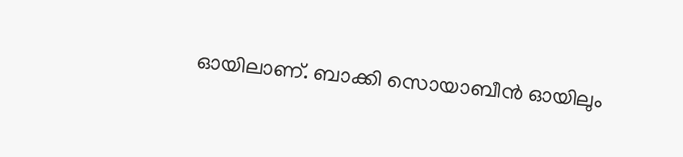ഓയിലാണ്. ബാക്കി സൊയാബീന്‍ ഓയിലും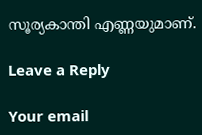സൂര്യകാന്തി എണ്ണയുമാണ്.

Leave a Reply

Your email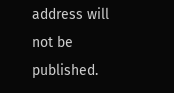address will not be published.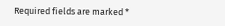Required fields are marked *